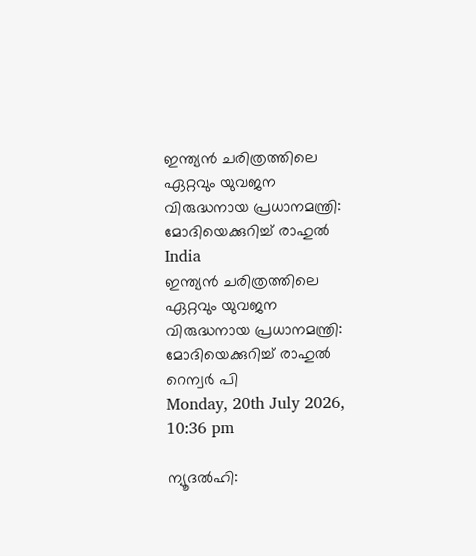ഇന്ത്യന്‍ ചരിത്രത്തിലെ ഏറ്റവും യുവജന വിരുദ്ധനായ പ്രധാനമന്ത്രി: മോദിയെക്കുറിച്ച് രാഹുല്‍
India
ഇന്ത്യന്‍ ചരിത്രത്തിലെ ഏറ്റവും യുവജന വിരുദ്ധനായ പ്രധാനമന്ത്രി: മോദിയെക്കുറിച്ച് രാഹുല്‍
റെന്വര്‍ പി
Monday, 20th July 2026, 10:36 pm

ന്യൂദല്‍ഹി: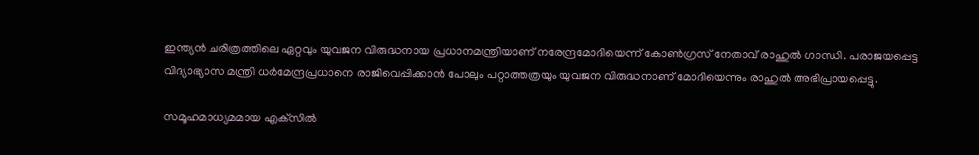ഇന്ത്യന്‍ ചരിത്രത്തിലെ ഏറ്റവും യുവജന വിരുദ്ധനായ പ്രധാനമന്ത്രിയാണ് നരേന്ദ്രമോദിയെന്ന് കോണ്‍ഗ്രസ് നേതാവ് രാഹുല്‍ ഗാന്ധി. പരാജയപ്പെട്ട വിദ്യാഭ്യാസ മന്ത്രി ധര്‍മേന്ദ്രപ്രധാനെ രാജിവെപ്പിക്കാന്‍ പോലും പറ്റാത്തത്രയും യുവജന വിരുദ്ധനാണ് മോദിയെന്നും രാഹുല്‍ അഭിപ്രായപ്പെട്ടു.

സമൂഹമാധ്യമമായ എക്‌സില്‍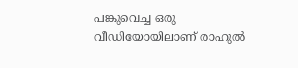പങ്കുവെച്ച ഒരു വീഡിയോയിലാണ് രാഹുല്‍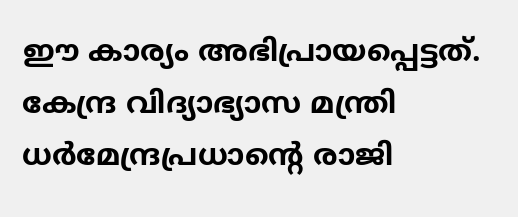ഈ കാര്യം അഭിപ്രായപ്പെട്ടത്. കേന്ദ്ര വിദ്യാഭ്യാസ മന്ത്രി ധര്‍മേന്ദ്രപ്രധാന്റെ രാജി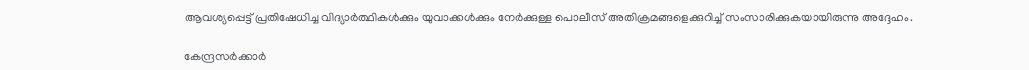ആവശ്യപ്പെട്ട് പ്രതിഷേധിച്ച വിദ്യാര്‍ത്ഥികള്‍ക്കും യുവാക്കള്‍ക്കും നേര്‍ക്കുള്ള പൊലീസ് അതിക്രമങ്ങളെക്കുറിച്ച് സംസാരിക്കുകയായിരുന്നു അദ്ദേഹം.

കേന്ദ്രസര്‍ക്കാര്‍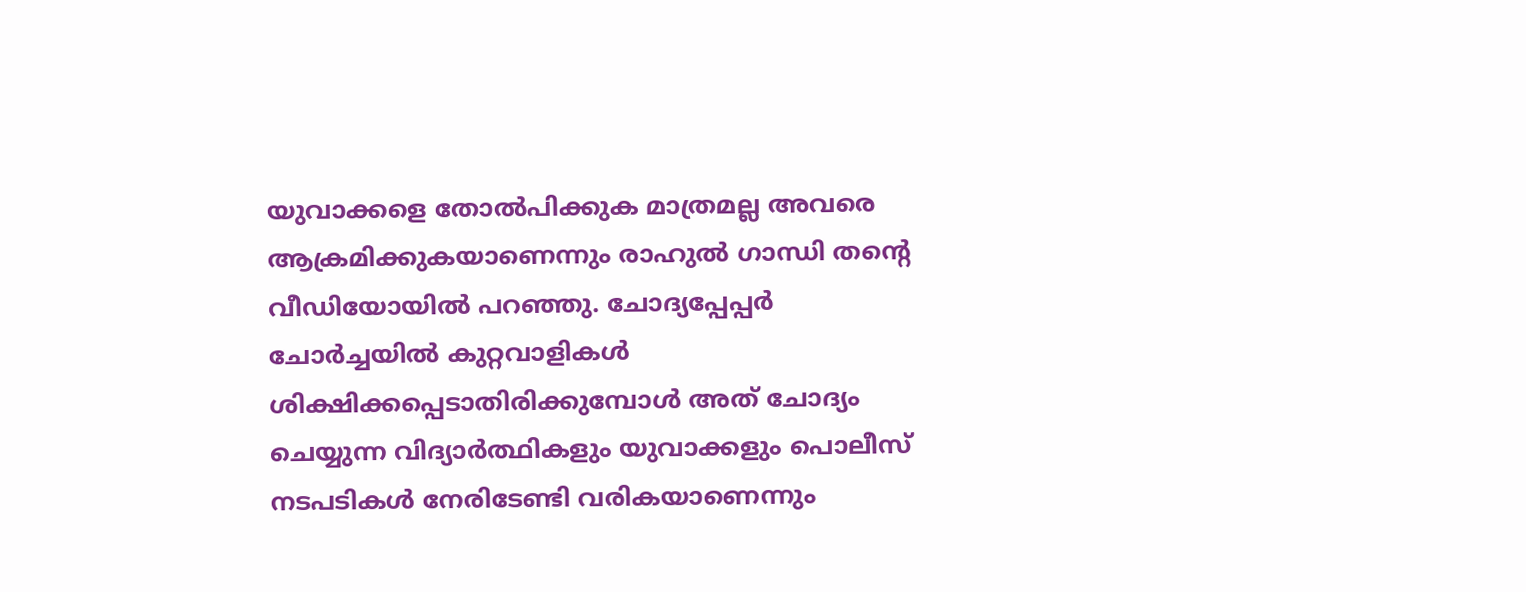യുവാക്കളെ തോല്‍പിക്കുക മാത്രമല്ല അവരെ ആക്രമിക്കുകയാണെന്നും രാഹുല്‍ ഗാന്ധി തന്റെ വീഡിയോയില്‍ പറഞ്ഞു. ചോദ്യപ്പേപ്പര്‍ ചോര്‍ച്ചയില്‍ കുറ്റവാളികള്‍ ശിക്ഷിക്കപ്പെടാതിരിക്കുമ്പോള്‍ അത് ചോദ്യം ചെയ്യുന്ന വിദ്യാര്‍ത്ഥികളും യുവാക്കളും പൊലീസ് നടപടികള്‍ നേരിടേണ്ടി വരികയാണെന്നും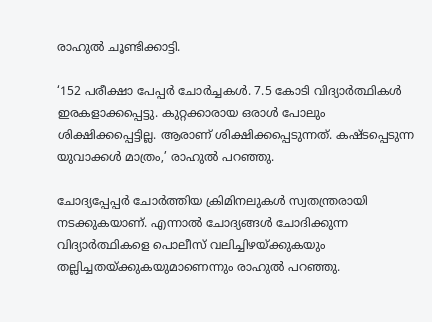രാഹുല്‍ ചൂണ്ടിക്കാട്ടി.

‘152 പരീക്ഷാ പേപ്പര്‍ ചോര്‍ച്ചകള്‍. 7.5 കോടി വിദ്യാര്‍ത്ഥികള്‍ ഇരകളാക്കപ്പെട്ടു. കുറ്റക്കാരായ ഒരാള്‍ പോലും ശിക്ഷിക്കപ്പെട്ടില്ല. ആരാണ് ശിക്ഷിക്കപ്പെടുന്നത്. കഷ്ടപ്പെടുന്ന യുവാക്കള്‍ മാത്രം,’ രാഹുല്‍ പറഞ്ഞു.

ചോദ്യപ്പേപ്പര്‍ ചോര്‍ത്തിയ ക്രിമിനലുകള്‍ സ്വതന്ത്രരായി നടക്കുകയാണ്. എന്നാല്‍ ചോദ്യങ്ങള്‍ ചോദിക്കുന്ന വിദ്യാര്‍ത്ഥികളെ പൊലീസ് വലിച്ചിഴയ്ക്കുകയും തല്ലിച്ചതയ്ക്കുകയുമാണെന്നും രാഹുല്‍ പറഞ്ഞു.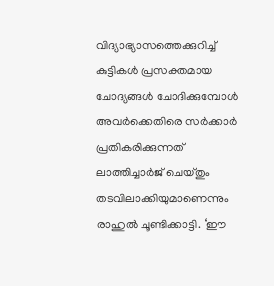വിദ്യാഭ്യാസത്തെക്കുറിച്ച് കുട്ടികള്‍ പ്രസക്തമായ ചോദ്യങ്ങള്‍ ചോദിക്കുമ്പോള്‍ അവര്‍ക്കെതിരെ സര്‍ക്കാര്‍ പ്രതികരിക്കുന്നത് ലാത്തിച്ചാര്‍ജ് ചെയ്തും തടവിലാക്കിയുമാണെന്നും രാഹുല്‍ ചൂണ്ടിക്കാട്ടി. ‘ഈ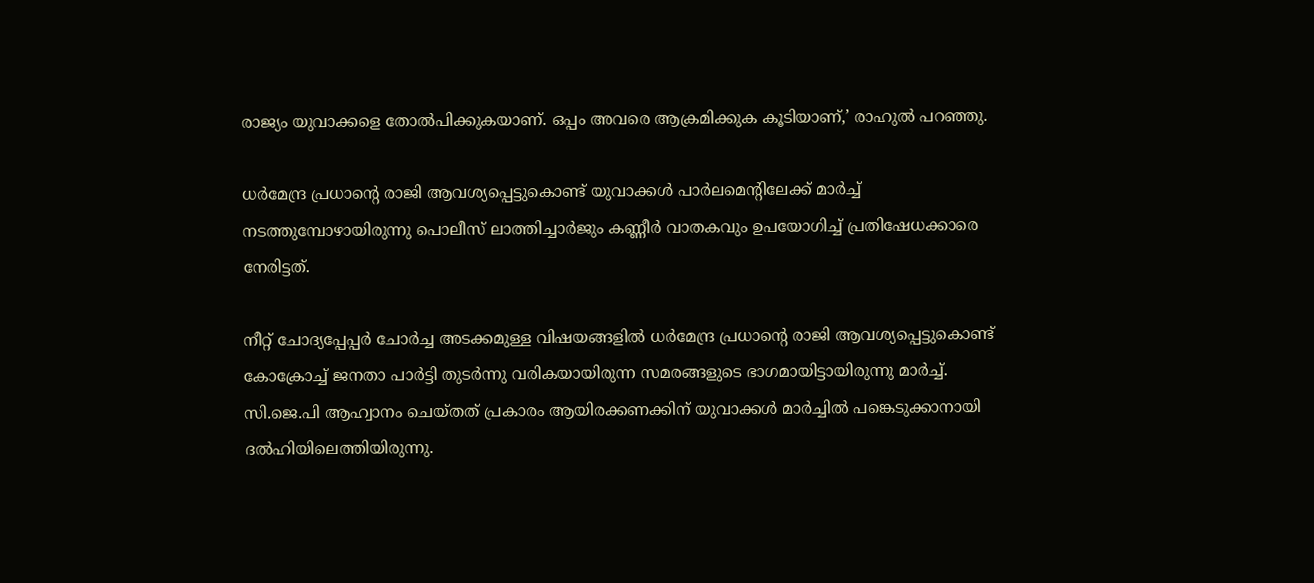രാജ്യം യുവാക്കളെ തോല്‍പിക്കുകയാണ്. ഒപ്പം അവരെ ആക്രമിക്കുക കൂടിയാണ്,’ രാഹുല്‍ പറഞ്ഞു.

ധര്‍മേന്ദ്ര പ്രധാന്റെ രാജി ആവശ്യപ്പെട്ടുകൊണ്ട് യുവാക്കള്‍ പാര്‍ലമെന്റിലേക്ക് മാര്‍ച്ച് നടത്തുമ്പോഴായിരുന്നു പൊലീസ് ലാത്തിച്ചാര്‍ജും കണ്ണീര്‍ വാതകവും ഉപയോഗിച്ച് പ്രതിഷേധക്കാരെ നേരിട്ടത്.

നീറ്റ് ചോദ്യപ്പേപ്പര്‍ ചോര്‍ച്ച അടക്കമുള്ള വിഷയങ്ങളില്‍ ധര്‍മേന്ദ്ര പ്രധാന്റെ രാജി ആവശ്യപ്പെട്ടുകൊണ്ട് കോക്രോച്ച് ജനതാ പാര്‍ട്ടി തുടര്‍ന്നു വരികയായിരുന്ന സമരങ്ങളുടെ ഭാഗമായിട്ടായിരുന്നു മാര്‍ച്ച്. സി.ജെ.പി ആഹ്വാനം ചെയ്തത് പ്രകാരം ആയിരക്കണക്കിന് യുവാക്കള്‍ മാര്‍ച്ചില്‍ പങ്കെടുക്കാനായി ദല്‍ഹിയിലെത്തിയിരുന്നു.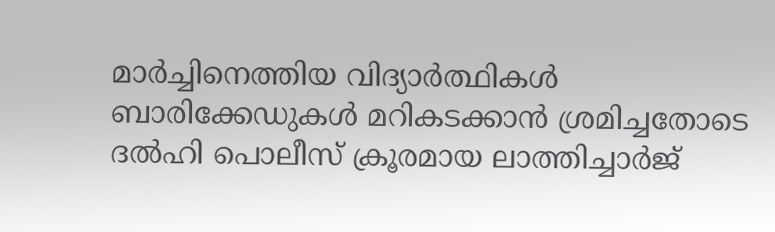മാര്‍ച്ചിനെത്തിയ വിദ്യാര്‍ത്ഥികള്‍ ബാരിക്കേഡുകള്‍ മറികടക്കാന്‍ ശ്രമിച്ചതോടെ ദല്‍ഹി പൊലീസ് ക്രൂരമായ ലാത്തിച്ചാര്‍ജ്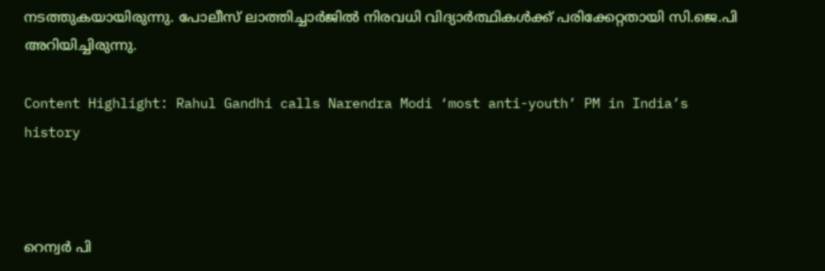നടത്തുകയായിരുന്നു. പോലീസ് ലാത്തിച്ചാര്‍ജില്‍ നിരവധി വിദ്യാര്‍ത്ഥികള്‍ക്ക് പരിക്കേറ്റതായി സി.ജെ.പി അറിയിച്ചിരുന്നു.

Content Highlight: Rahul Gandhi calls Narendra Modi ‘most anti-youth’ PM in India’s history



റെന്വര്‍ പി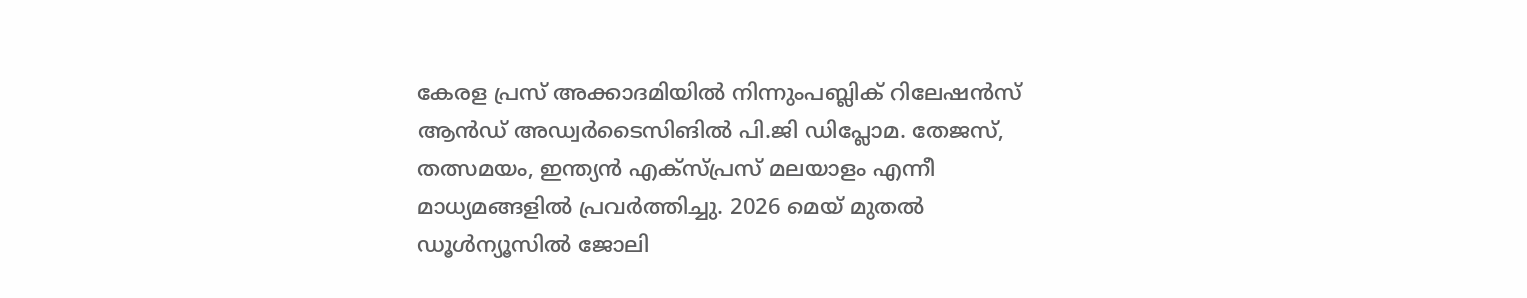കേരള പ്രസ് അക്കാദമിയില്‍ നിന്നുംപബ്ലിക് റിലേഷന്‍സ് ആന്‍ഡ് അഡ്വര്‍ടൈസിങില്‍ പി.ജി ഡിപ്ലോമ. തേജസ്, തത്സമയം, ഇന്ത്യന്‍ എക്‌സ്പ്രസ് മലയാളം എന്നീ മാധ്യമങ്ങളില്‍ പ്രവര്‍ത്തിച്ചു. 2026 മെയ് മുതല്‍ ഡൂള്‍ന്യൂസില്‍ ജോലി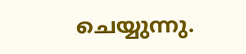ചെയ്യുന്നു.